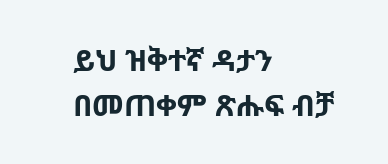ይህ ዝቅተኛ ዳታን በመጠቀም ጽሑፍ ብቻ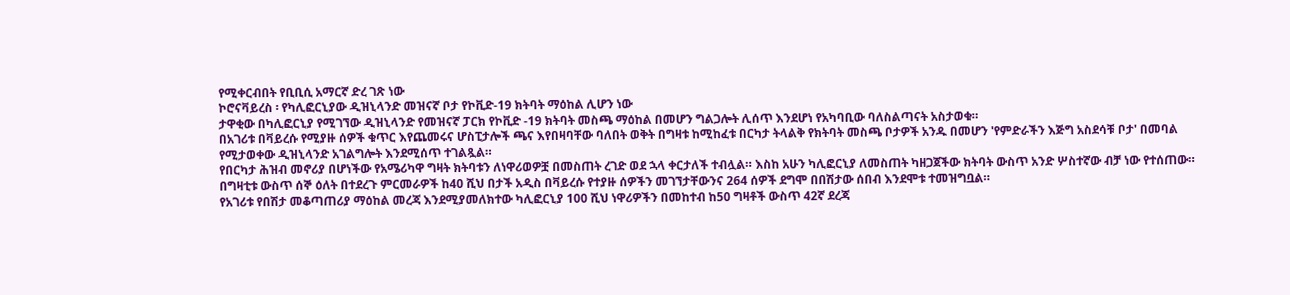የሚቀርብበት የቢቢሲ አማርኛ ድረ ገጽ ነው
ኮሮናቫይረስ ፡ የካሊፎርኒያው ዲዝኒላንድ መዝናኛ ቦታ የኮቪድ-19 ክትባት ማዕከል ሊሆን ነው
ታዋቂው በካሊፎርኒያ የሚገኘው ዲዝኒላንድ የመዝናኛ ፓርክ የኮቪድ -19 ክትባት መስጫ ማዕከል በመሆን ግልጋሎት ሊሰጥ እንደሆነ የአካባቢው ባለስልጣናት አስታወቁ።
በአገሪቱ በቫይረሱ የሚያዙ ሰዎች ቁጥር እየጨመሩና ሆስፒታሎች ጫና እየበዛባቸው ባለበት ወቅት በግዛቱ ከሚከፈቱ በርካታ ትላልቅ የክትባት መስጫ ቦታዎች አንዱ በመሆን 'የምድራችን እጅግ አስደሳቹ ቦታ' በመባል የሚታወቀው ዲዝኒላንድ አገልግሎት እንደሚሰጥ ተገልጿል።
የበርካታ ሕዝብ መኖሪያ በሆነችው የአሜሪካዋ ግዛት ክትባቱን ለነዋሪወዎቿ በመስጠት ረገድ ወደ ኋላ ቀርታለች ተብሏል። እስከ አሁን ካሊፎርኒያ ለመስጠት ካዘጋጀችው ክትባት ውስጥ አንድ ሦስተኛው ብቻ ነው የተሰጠው።
በግዛቲቱ ውስጥ ሰኞ ዕለት በተደረጉ ምርመራዎች ከ40 ሺህ በታች አዲስ በቫይረሱ የተያዙ ሰዎችን መገኘታቸውንና 264 ሰዎች ደግሞ በበሽታው ሰበብ እንደሞቱ ተመዝግቧል።
የአገሪቱ የበሽታ መቆጣጠሪያ ማዕከል መረጃ እንደሚያመለክተው ካሊፎርኒያ 100 ሺህ ነዋሪዎችን በመከተብ ከ50 ግዛቶች ውስጥ 42ኛ ደረጃ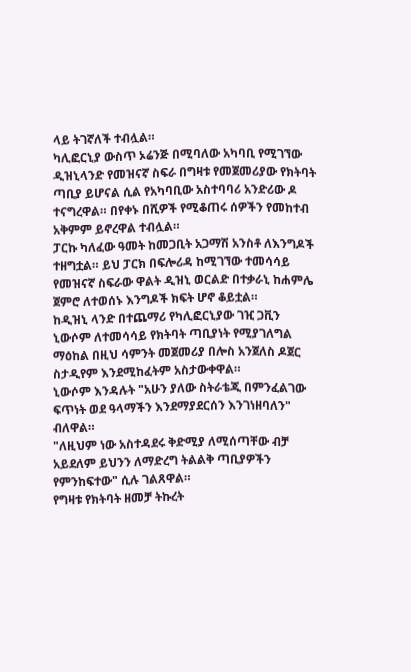ላይ ትገኛለች ተብሏል።
ካሊፎርኒያ ውስጥ ኦሬንጅ በሚባለው አካባቢ የሚገኘው ዲዝኒላንድ የመዝናኛ ስፍራ በግዛቱ የመጀመሪያው የክትባት ጣቢያ ይሆናል ሲል የአካባቢው አስተባባሪ አንድሪው ዶ ተናግረዋል። በየቀኑ በሺዎች የሚቆጠሩ ሰዎችን የመከተብ አቅምም ይኖረዋል ተብሏል።
ፓርኩ ካለፈው ዓመት ከመጋቢት አጋማሽ አንስቶ ለእንግዶች ተዘግቷል። ይህ ፓርክ በፍሎሪዳ ከሚገኘው ተመሳሳይ የመዝናኛ ስፍራው ዋልት ዲዝኒ ወርልድ በተቃራኒ ከሐምሌ ጀምሮ ለተወሰኑ እንግዶች ክፍት ሆኖ ቆይቷል።
ከዲዝኒ ላንድ በተጨማሪ የካሊፎርኒያው ገዢ ጋቪን ኒውሶም ለተመሳሳይ የክትባት ጣቢያነት የሚያገለግል ማዕከል በዚህ ሳምንት መጀመሪያ በሎስ አንጀለስ ዶጀር ስታዲየም እንደሚከፈትም አስታውቀዋል።
ኒውሶም እንዳሉት "አሁን ያለው ስትራቴጂ በምንፈልገው ፍጥነት ወደ ዓላማችን እንደማያደርሰን እንገነዘባለን" ብለዋል።
"ለዚህም ነው አስተዳደሩ ቅድሚያ ለሚሰጣቸው ብቻ አይደለም ይህንን ለማድረግ ትልልቅ ጣቢያዎችን የምንከፍተው" ሲሉ ገልጸዋል።
የግዛቱ የክትባት ዘመቻ ትኩረት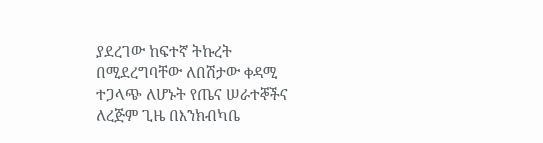ያደረገው ከፍተኛ ትኩረት በሚደረግባቸው ለበሽታው ቀዳሚ ተጋላጭ ለሆኑት የጤና ሠራተኞችና ለረጅም ጊዜ በእንክብካቤ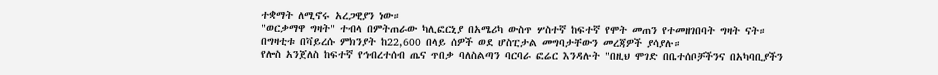ተቋማት ለሚኖሩ አረጋዊያን ነው።
"ወርቃማዋ ግዛት" ተብላ በምትጠራው ካሊፎርኒያ በአሜሪካ ውስጥ ሦስተኛ ከፍተኛ የሞት መጠን የተመዘገበባት ግዛት ናት።
በግዛቲቱ በቫይረሱ ምክንያት ከ22,600 በላይ ሰዎች ወደ ሆስፒታል መግባታቸውን መረጃዎች ያሳያሉ።
የሎስ አንጀለስ ከፍተኛ የኅብረተሰብ ጤና ጥበቃ ባለስልጣን ባርባራ ፎሬር እንዳሉት "በዚህ ሞገድ በቤተሰቦቻችንና በአካባቢያችን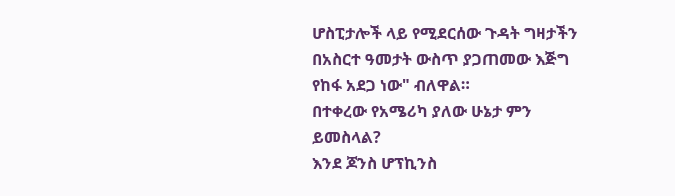ሆስፒታሎች ላይ የሚደርሰው ጉዳት ግዛታችን በአስርተ ዓመታት ውስጥ ያጋጠመው እጅግ የከፋ አደጋ ነው" ብለዋል።
በተቀረው የአሜሪካ ያለው ሁኔታ ምን ይመስላል?
እንደ ጆንስ ሆፕኪንስ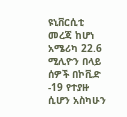ዩኒቨርሲቲ መረጃ ከሆነ አሜሪካ 22.6 ሚሊዮን በላይ ሰዎች በኮቪድ -19 የተያዙ ሲሆን አስካሁን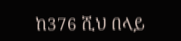ከ376 ሺህ በላይ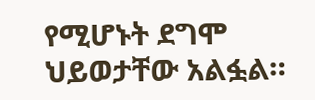የሚሆኑት ደግሞ ህይወታቸው አልፏል።